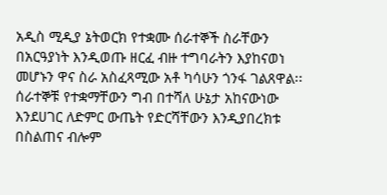አዲስ ሚዲያ ኔትወርክ የተቋሙ ሰራተኞች ስራቸውን በአርዓያነት እንዲወጡ ዘርፈ ብዙ ተግባራትን እያከናወነ መሆኑን ዋና ስራ አስፈጻሚው አቶ ካሳሁን ጎንፋ ገልጸዋል፡፡
ሰራተኞቹ የተቋማቸውን ግብ በተሻለ ሁኔታ አከናውነው እንደሀገር ለድምር ውጤት የድርሻቸውን እንዲያበረክቱ በስልጠና ብሎም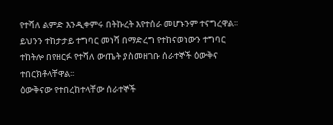የተሻለ ልምድ እንዲቀምሩ በትኩረት እየተሰራ መሆኑንም ተናግረዋል፡፡
ይህንን ተከታታይ ተግባር መነሻ በማድረግ የተከናወነውን ተግባር ተከትሎ በየዘርፉ የተሻለ ውጤት ያስመዘገቡ ሰራተኞች ዕውቅና ተበርክቶላቸዋል፡፡
ዕውቅናው የተበረከተላቸው ሰራተኞች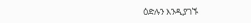ዕድሉን እንዲያገኙ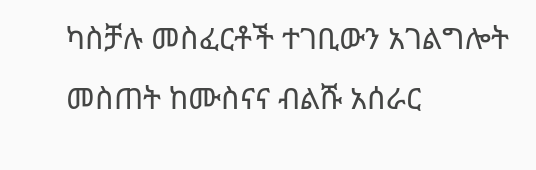ካስቻሉ መስፈርቶች ተገቢውን አገልግሎት መስጠት ከሙስናና ብልሹ አሰራር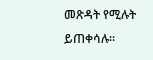መጽዳት የሚሉት ይጠቀሳሉ፡፡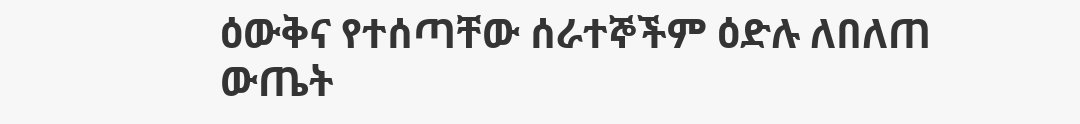ዕውቅና የተሰጣቸው ሰራተኞችም ዕድሉ ለበለጠ ውጤት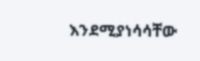እንደሚያነሳሳቸው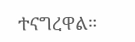ተናግረዋል።